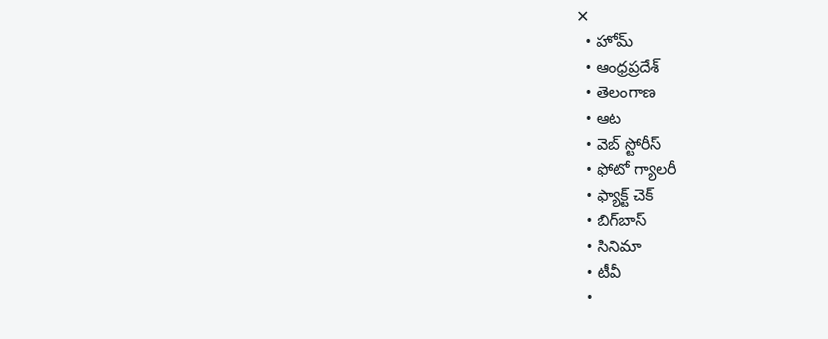✕
  • హోమ్
  • ఆంధ్రప్రదేశ్
  • తెలంగాణ
  • ఆట
  • వెబ్ స్టోరీస్
  • ఫోటో గ్యాలరీ
  • ఫ్యాక్ట్ చెక్
  • బిగ్‌బాస్
  • సినిమా
  • టీవీ
  •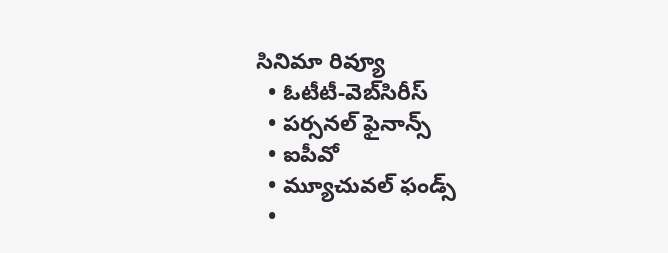సినిమా రివ్యూ
  • ఓటీటీ-వెబ్‌సిరీస్‌
  • పర్సనల్ ఫైనాన్స్
  • ఐపీవో
  • మ్యూచువల్ ఫండ్స్
  •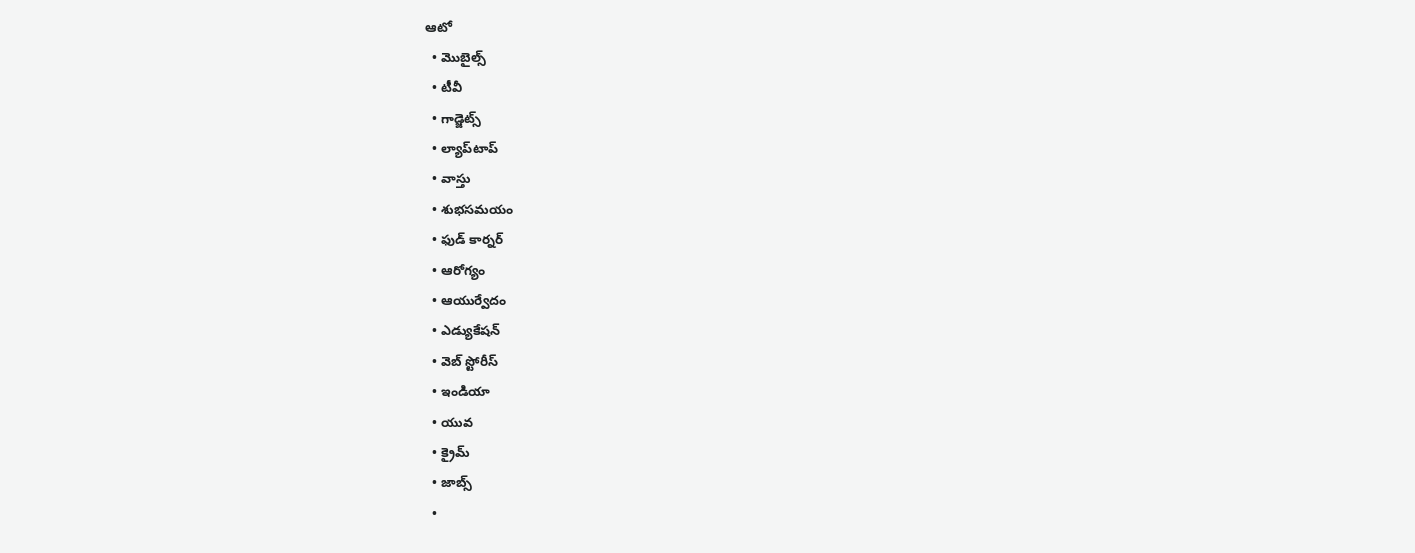ఆటో
  • మొబైల్స్‌
  • టీవీ
  • గాడ్జెట్స్
  • ల్యాప్‌టాప్
  • వాస్తు
  • శుభసమయం
  • ఫుడ్ కార్నర్
  • ఆరోగ్యం
  • ఆయుర్వేదం
  • ఎడ్యుకేషన్
  • వెబ్ స్టోరీస్
  • ఇండియా
  • యువ
  • క్రైమ్
  • జాబ్స్
  •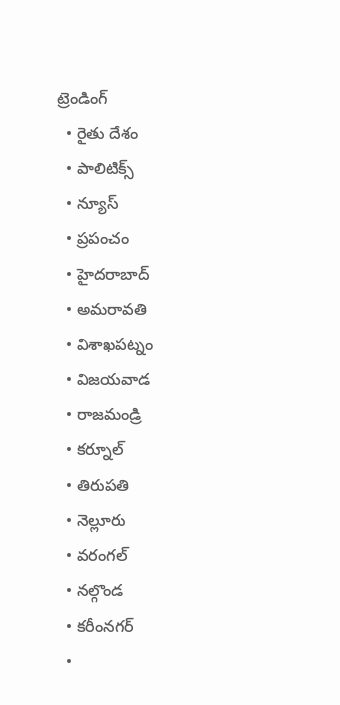ట్రెండింగ్
  • రైతు దేశం
  • పాలిటిక్స్
  • న్యూస్
  • ప్రపంచం
  • హైదరాబాద్
  • అమరావతి
  • విశాఖపట్నం
  • విజయవాడ
  • రాజమండ్రి
  • కర్నూల్
  • తిరుపతి
  • నెల్లూరు
  • వరంగల్
  • నల్గొండ
  • కరీంనగర్
  •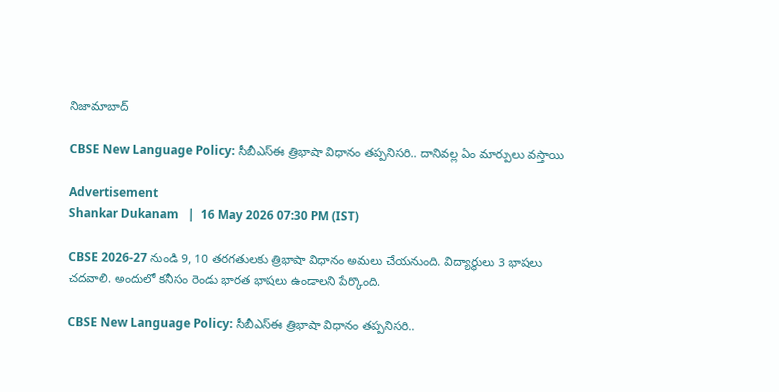నిజామాబాద్

CBSE New Language Policy: సీబీఎస్ఈ త్రిభాషా విధానం తప్పనిసరి.. దానివల్ల ఏం మార్పులు వస్తాయి

Advertisement
Shankar Dukanam   |  16 May 2026 07:30 PM (IST)

CBSE 2026-27 నుండి 9, 10 తరగతులకు త్రిభాషా విధానం అమలు చేయనుంది. విద్యార్థులు 3 భాషలు చదవాలి. అందులో కనీసం రెండు భారత భాషలు ఉండాలని పేర్కొంది.

CBSE New Language Policy: సీబీఎస్ఈ త్రిభాషా విధానం తప్పనిసరి..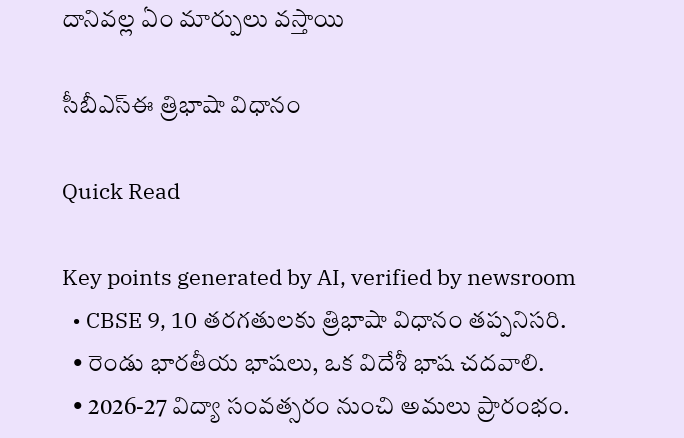దానివల్ల ఏం మార్పులు వస్తాయి

సీబీఎస్ఈ త్రిభాషా విధానం

Quick Read

Key points generated by AI, verified by newsroom
  • CBSE 9, 10 తరగతులకు త్రిభాషా విధానం తప్పనిసరి.
  • రెండు భారతీయ భాషలు, ఒక విదేశీ భాష చదవాలి.
  • 2026-27 విద్యా సంవత్సరం నుంచి అమలు ప్రారంభం.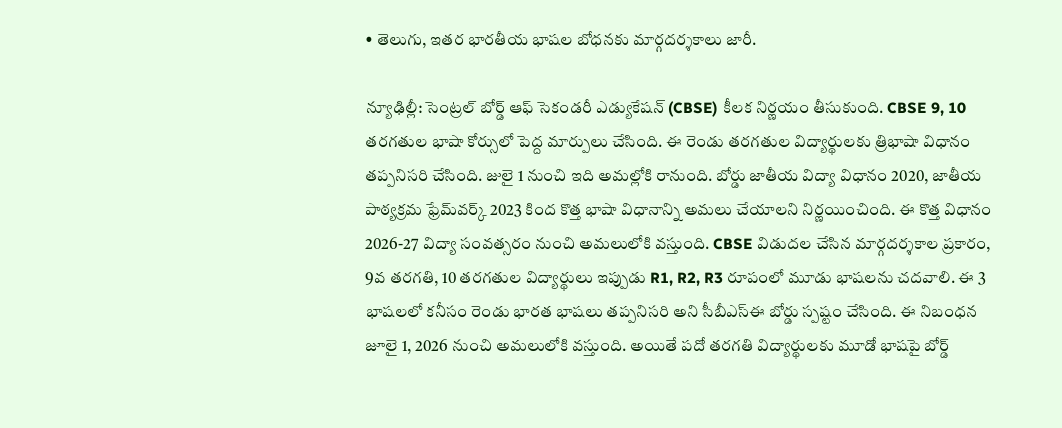• తెలుగు, ఇతర భారతీయ భాషల బోధనకు మార్గదర్శకాలు జారీ.

న్యూఢిల్లీ: సెంట్రల్ బోర్డ్ ఆఫ్ సెకండరీ ఎడ్యుకేషన్ (CBSE) కీలక నిర్ణయం తీసుకుంది. CBSE 9, 10 తరగతుల భాషా కోర్సులో పెద్ద మార్పులు చేసింది. ఈ రెండు తరగతుల విద్యార్థులకు త్రిభాషా విధానం తప్పనిసరి చేసింది. జులై 1 నుంచి ఇది అమల్లోకి రానుంది. బోర్డు జాతీయ విద్యా విధానం 2020, జాతీయ పాఠ్యక్రమ ఫ్రేమ్‌వర్క్ 2023 కింద కొత్త భాషా విధానాన్ని అమలు చేయాలని నిర్ణయించింది. ఈ కొత్త విధానం 2026-27 విద్యా సంవత్సరం నుంచి అమలులోకి వస్తుంది. CBSE విడుదల చేసిన మార్గదర్శకాల ప్రకారం, 9వ తరగతి, 10 తరగతుల విద్యార్థులు ఇప్పుడు R1, R2, R3 రూపంలో మూడు భాషలను చదవాలి. ఈ 3 భాషలలో కనీసం రెండు భారత భాషలు తప్పనిసరి అని సీబీఎస్ఈ బోర్డు స్పష్టం చేసింది. ఈ నిబంధన జూలై 1, 2026 నుంచి అమలులోకి వస్తుంది. అయితే పదో తరగతి విద్యార్థులకు మూడో భాషపై బోర్డ్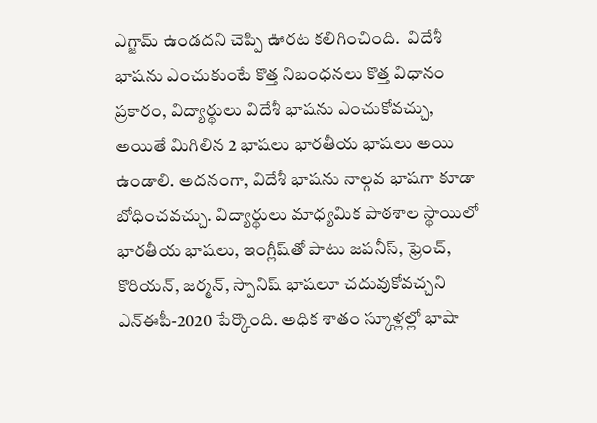ఎగ్జామ్ ఉండదని చెప్పి ఊరట కలిగించింది.  విదేశీ భాషను ఎంచుకుంటే కొత్త నిబంధనలు కొత్త విధానం ప్రకారం, విద్యార్థులు విదేశీ భాషను ఎంచుకోవచ్చు, అయితే మిగిలిన 2 భాషలు భారతీయ భాషలు అయి ఉండాలి. అదనంగా, విదేశీ భాషను నాల్గవ భాషగా కూడా బోధించవచ్చు. విద్యార్థులు మాధ్యమిక పాఠశాల స్థాయిలో భారతీయ భాషలు, ఇంగ్లీష్‌తో పాటు జపనీస్, ఫ్రెంచ్, కొరియన్, జర్మన్, స్పానిష్‌ భాషలూ చదువుకోవచ్చని ఎన్‌ఈపీ-2020 పేర్కొంది. అధిక శాతం స్కూళ్లల్లో భాషా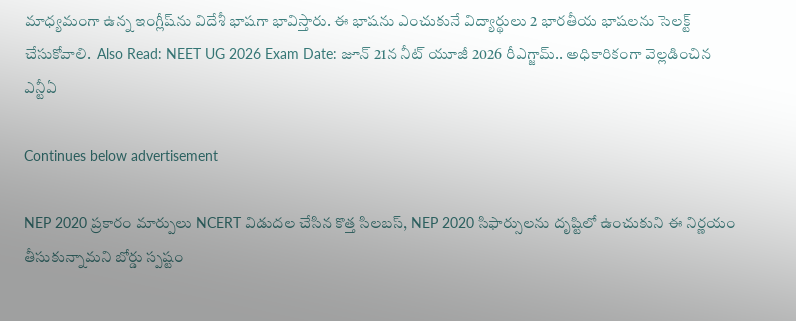మాధ్యమంగా ఉన్న ఇంగ్లీష్‌ను విదేశీ భాషగా భావిస్తారు. ఈ భాషను ఎంచుకునే విద్యార్థులు 2 భారతీయ భాషలను సెలక్ట్ చేసుకోవాలి.  Also Read: NEET UG 2026 Exam Date: జూన్ 21న నీట్ యూజీ 2026 రీఎగ్జామ్.. అధికారికంగా వెల్లడించిన ఎన్టీఏ

Continues below advertisement

NEP 2020 ప్రకారం మార్పులు NCERT విడుదల చేసిన కొత్త సిలబస్, NEP 2020 సిఫార్సులను దృష్టిలో ఉంచుకుని ఈ నిర్ణయం తీసుకున్నామని బోర్డు స్పష్టం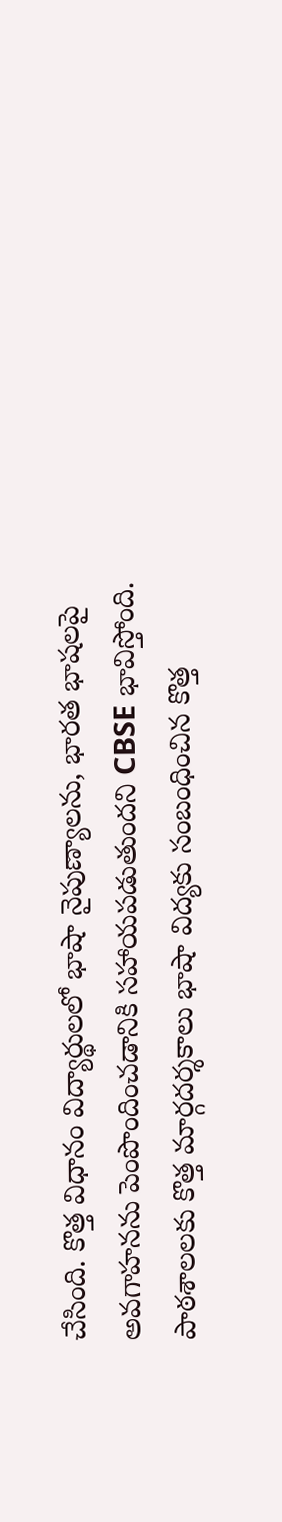చేసింది. కొత్త విధానం విద్యార్థులలో భాషా నైపుణ్యాలను, భారత భాషలపై అవగాహనను పెంపొందించడానికి సహాయపడుతుందని CBSE భావిస్తోంది. పాఠశాలలకు కొత్త మార్గదర్శకాలు భాషా విద్యకు సంబంధించిన కొత్త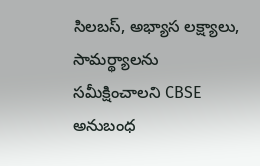సిలబస్, అభ్యాస లక్ష్యాలు, సామర్థ్యాలను సమీక్షించాలని CBSE అనుబంధ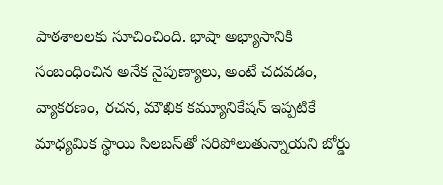పాఠశాలలకు సూచించింది. భాషా అభ్యాసానికి సంబంధించిన అనేక నైపుణ్యాలు, అంటే చదవడం, వ్యాకరణం, రచన, మౌఖిక కమ్యూనికేషన్ ఇప్పటికే మాధ్యమిక స్థాయి సిలబస్‌తో సరిపోలుతున్నాయని బోర్డు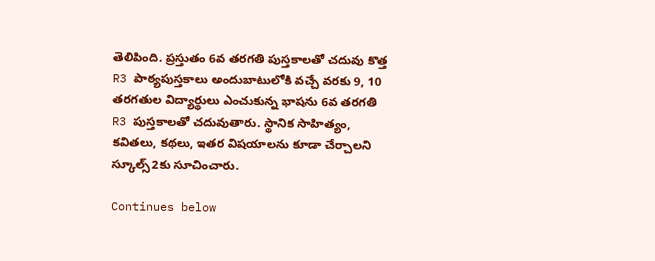తెలిపింది. ప్రస్తుతం 6వ తరగతి పుస్తకాలతో చదువు కొత్త R3 పాఠ్యపుస్తకాలు అందుబాటులోకి వచ్చే వరకు 9, 10 తరగతుల విద్యార్థులు ఎంచుకున్న భాషను 6వ తరగతి R3 పుస్తకాలతో చదువుతారు. స్థానిక సాహిత్యం, కవితలు, కథలు, ఇతర విషయాలను కూడా చేర్చాలని స్కూల్స్2కు సూచించారు.

Continues below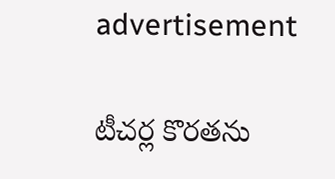advertisement

టీచర్ల కొరతను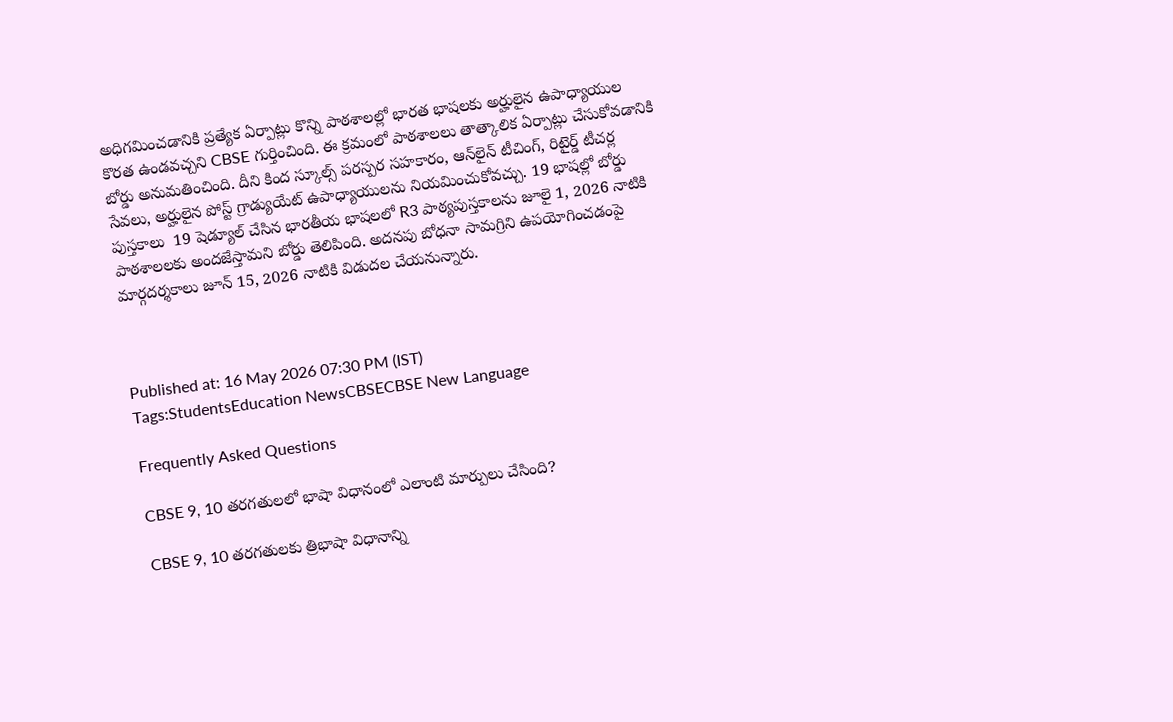అధిగమించడానికి ప్రత్యేక ఏర్పాట్లు కొన్ని పాఠశాలల్లో భారత భాషలకు అర్హులైన ఉపాధ్యాయుల కొరత ఉండవచ్చని CBSE గుర్తించింది. ఈ క్రమంలో పాఠశాలలు తాత్కాలిక ఏర్పాట్లు చేసుకోవడానికి బోర్డు అనుమతించింది. దీని కింద స్కూల్స్ పరస్పర సహకారం, ఆన్‌లైన్ టీచింగ్, రిటైర్డ్ టీచర్ల సేవలు, అర్హులైన పోస్ట్ గ్రాడ్యుయేట్ ఉపాధ్యాయులను నియమించుకోవచ్చు. 19 భాషల్లో బోర్డు పుస్తకాలు  19 షెడ్యూల్ చేసిన భారతీయ భాషలలో R3 పాఠ్యపుస్తకాలను జూలై 1, 2026 నాటికి పాఠశాలలకు అందజేస్తామని బోర్డు తెలిపింది. అదనపు బోధనా సామగ్రిని ఉపయోగించడంపై మార్గదర్శకాలు జూన్ 15, 2026 నాటికి విడుదల చేయనున్నారు.



Published at: 16 May 2026 07:30 PM (IST)
Tags:StudentsEducation NewsCBSECBSE New Language

Frequently Asked Questions

CBSE 9, 10 తరగతులలో భాషా విధానంలో ఎలాంటి మార్పులు చేసింది?

CBSE 9, 10 తరగతులకు త్రిభాషా విధానాన్ని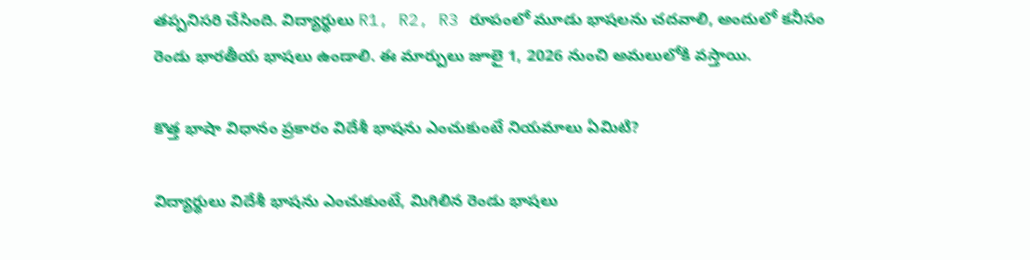తప్పనిసరి చేసింది. విద్యార్థులు R1, R2, R3 రూపంలో మూడు భాషలను చదవాలి, అందులో కనీసం రెండు భారతీయ భాషలు ఉండాలి. ఈ మార్పులు జూలై 1, 2026 నుంచి అమలులోకి వస్తాయి.

కొత్త భాషా విధానం ప్రకారం విదేశీ భాషను ఎంచుకుంటే నియమాలు ఏమిటి?

విద్యార్థులు విదేశీ భాషను ఎంచుకుంటే, మిగిలిన రెండు భాషలు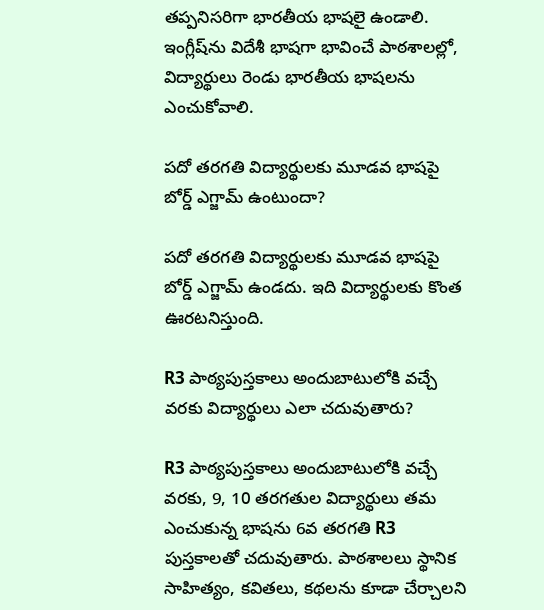తప్పనిసరిగా భారతీయ భాషలై ఉండాలి. ఇంగ్లీష్‌ను విదేశీ భాషగా భావించే పాఠశాలల్లో, విద్యార్థులు రెండు భారతీయ భాషలను ఎంచుకోవాలి.

పదో తరగతి విద్యార్థులకు మూడవ భాషపై బోర్డ్ ఎగ్జామ్ ఉంటుందా?

పదో తరగతి విద్యార్థులకు మూడవ భాషపై బోర్డ్ ఎగ్జామ్ ఉండదు. ఇది విద్యార్థులకు కొంత ఊరటనిస్తుంది.

R3 పాఠ్యపుస్తకాలు అందుబాటులోకి వచ్చే వరకు విద్యార్థులు ఎలా చదువుతారు?

R3 పాఠ్యపుస్తకాలు అందుబాటులోకి వచ్చే వరకు, 9, 10 తరగతుల విద్యార్థులు తమ ఎంచుకున్న భాషను 6వ తరగతి R3 పుస్తకాలతో చదువుతారు. పాఠశాలలు స్థానిక సాహిత్యం, కవితలు, కథలను కూడా చేర్చాలని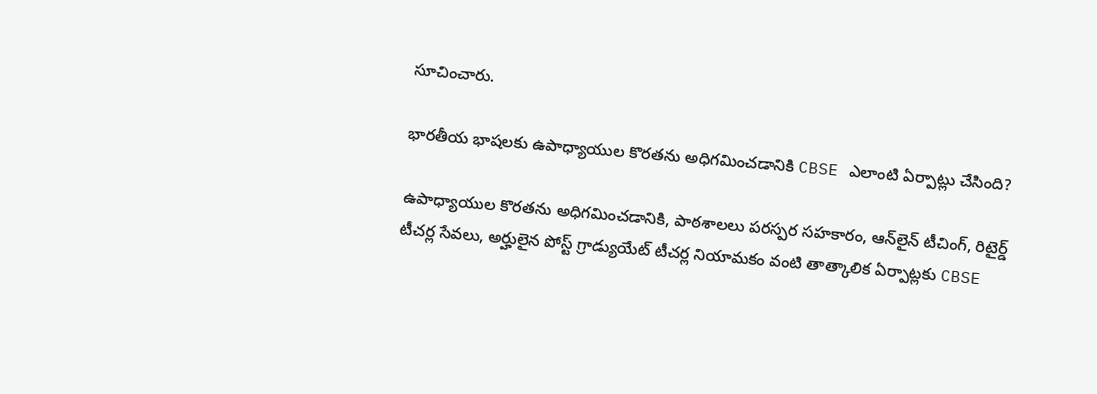సూచించారు.

భారతీయ భాషలకు ఉపాధ్యాయుల కొరతను అధిగమించడానికి CBSE ఎలాంటి ఏర్పాట్లు చేసింది?

ఉపాధ్యాయుల కొరతను అధిగమించడానికి, పాఠశాలలు పరస్పర సహకారం, ఆన్‌లైన్ టీచింగ్, రిటైర్డ్ టీచర్ల సేవలు, అర్హులైన పోస్ట్ గ్రాడ్యుయేట్ టీచర్ల నియామకం వంటి తాత్కాలిక ఏర్పాట్లకు CBSE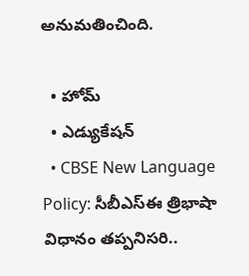అనుమతించింది.

  • హోమ్
  • ఎడ్యుకేషన్
  • CBSE New Language Policy: సీబీఎస్ఈ త్రిభాషా విధానం తప్పనిసరి..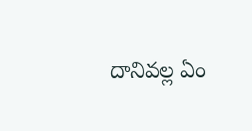దానివల్ల ఏం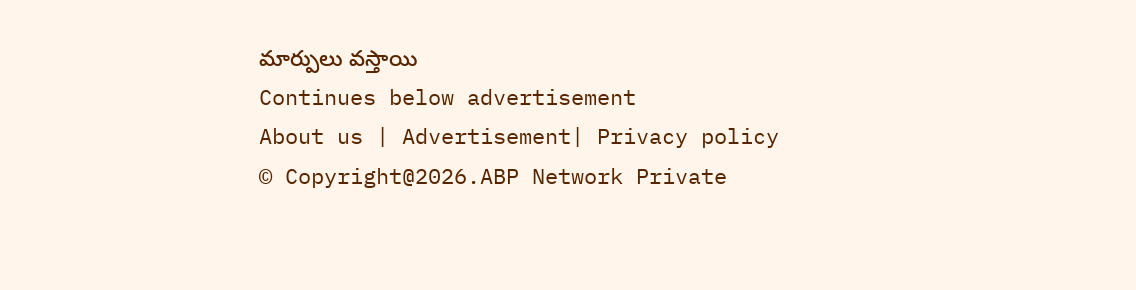మార్పులు వస్తాయి
Continues below advertisement
About us | Advertisement| Privacy policy
© Copyright@2026.ABP Network Private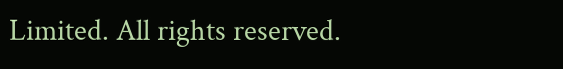Limited. All rights reserved.